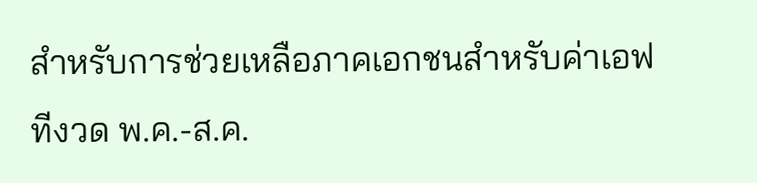สำหรับการช่วยเหลือภาคเอกชนสำหรับค่าเอฟทีงวด พ.ค.-ส.ค.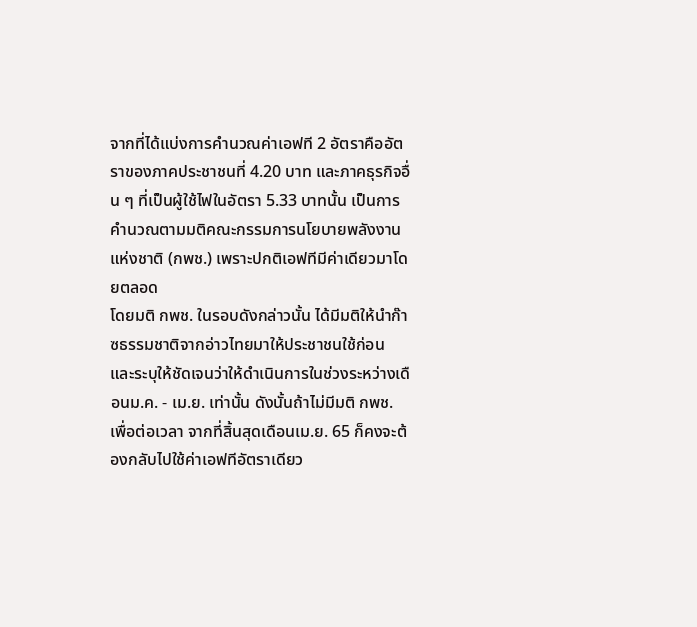จากที่ได้แบ่งการคำนวณค่าเอฟที 2 อัตราคืออัตราของภาคประชาชนที่ 4.20 บาท และภาคธุรกิจอื่น ๆ ที่เป็นผู้ใช้ไฟในอัตรา 5.33 บาทนั้น เป็นการคำนวณตามมติคณะกรรมการนโยบายพลังงานแห่งชาติ (กพช.) เพราะปกติเอฟทีมีค่าเดียวมาโดยตลอด
โดยมติ กพช. ในรอบดังกล่าวนั้น ได้มีมติให้นำก๊าซธรรมชาติจากอ่าวไทยมาให้ประชาชนใช้ก่อน และระบุให้ชัดเจนว่าให้ดำเนินการในช่วงระหว่างเดือนม.ค. - เม.ย. เท่านั้น ดังนั้นถ้าไม่มีมติ กพช. เพื่อต่อเวลา จากที่สิ้นสุดเดือนเม.ย. 65 ก็คงจะต้องกลับไปใช้ค่าเอฟทีอัตราเดียว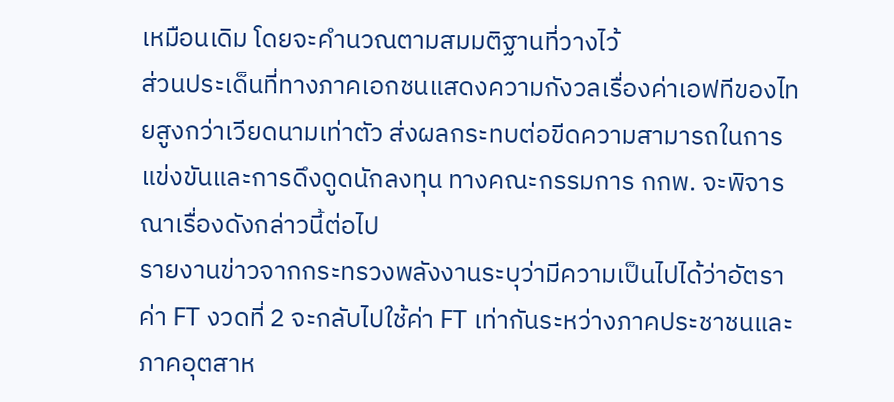เหมือนเดิม โดยจะคำนวณตามสมมติฐานที่วางไว้
ส่วนประเด็นที่ทางภาคเอกชนแสดงความกังวลเรื่องค่าเอฟทีของไทยสูงกว่าเวียดนามเท่าตัว ส่งผลกระทบต่อขีดความสามารถในการแข่งขันและการดึงดูดนักลงทุน ทางคณะกรรมการ กกพ. จะพิจารณาเรื่องดังกล่าวนี้ต่อไป
รายงานข่าวจากกระทรวงพลังงานระบุว่ามีความเป็นไปได้ว่าอัตราค่า FT งวดที่ 2 จะกลับไปใช้ค่า FT เท่ากันระหว่างภาคประชาชนและภาคอุตสาห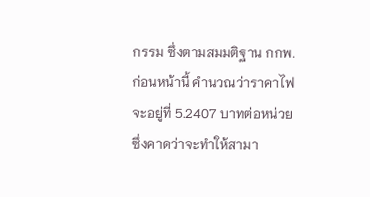กรรม ซึ่งตามสมมติฐาน กกพ.ก่อนหน้านี้ คำนวณว่าราคาไฟจะอยู่ที่ 5.2407 บาทต่อหน่วย ซึ่งคาดว่าจะทำให้สามา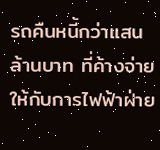รถคืนหนี้กว่าแสนล้านบาท ที่ค้างจ่ายให้กับการไฟฟ้าฝ่าย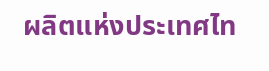ผลิตแห่งประเทศไท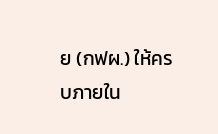ย (กฟผ.) ให้ครบภายใน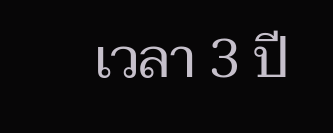เวลา 3 ปี